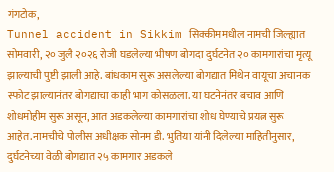गंगटोक,
Tunnel accident in Sikkim सिक्कीममधील नामची जिल्ह्यात सोमवारी, २० जुलै २०२६ रोजी घडलेल्या भीषण बोगदा दुर्घटनेत २० कामगारांचा मृत्यू झाल्याची पुष्टी झाली आहे. बांधकाम सुरू असलेल्या बोगद्यात मिथेन वायूचा अचानक स्फोट झाल्यानंतर बोगद्याचा काही भाग कोसळला. या घटनेनंतर बचाव आणि शोधमोहीम सुरू असून, आत अडकलेल्या कामगारांचा शोध घेण्याचे प्रयत्न सुरू आहेत.नामचीचे पोलीस अधीक्षक सोनम डी. भुतिया यांनी दिलेल्या माहितीनुसार, दुर्घटनेच्या वेळी बोगद्यात २५ कामगार अडकले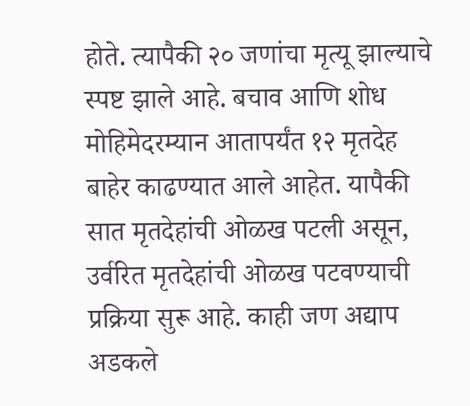होते. त्यापैकी २० जणांचा मृत्यू झाल्याचे स्पष्ट झाले आहे. बचाव आणि शोध मोहिमेदरम्यान आतापर्यंत १२ मृतदेह बाहेर काढण्यात आले आहेत. यापैकी सात मृतदेहांची ओळख पटली असून, उर्वरित मृतदेहांची ओळख पटवण्याची प्रक्रिया सुरू आहे. काही जण अद्याप अडकले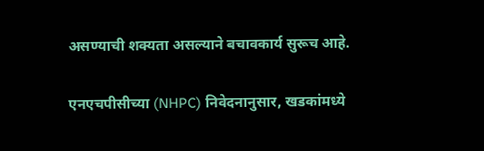असण्याची शक्यता असल्याने बचावकार्य सुरूच आहे.

एनएचपीसीच्या (NHPC) निवेदनानुसार, खडकांमध्ये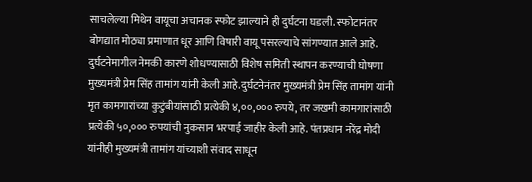साचलेल्या मिथेन वायूचा अचानक स्फोट झाल्याने ही दुर्घटना घडली. स्फोटानंतर बोगद्यात मोठ्या प्रमाणात धूर आणि विषारी वायू पसरल्याचे सांगण्यात आले आहे. दुर्घटनेमागील नेमकी कारणे शोधण्यासाठी विशेष समिती स्थापन करण्याची घोषणा मुख्यमंत्री प्रेम सिंह तामांग यांनी केली आहे.दुर्घटनेनंतर मुख्यमंत्री प्रेम सिंह तामांग यांनी मृत कामगारांच्या कुटुंबीयांसाठी प्रत्येकी ४,००,००० रुपये, तर जखमी कामगारांसाठी प्रत्येकी ५०,००० रुपयांची नुकसान भरपाई जाहीर केली आहे. पंतप्रधान नरेंद्र मोदी यांनीही मुख्यमंत्री तामांग यांच्याशी संवाद साधून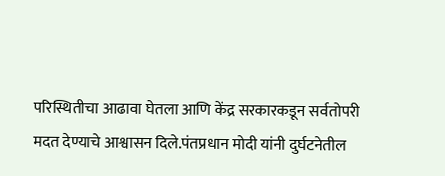परिस्थितीचा आढावा घेतला आणि केंद्र सरकारकडून सर्वतोपरी मदत देण्याचे आश्वासन दिले.पंतप्रधान मोदी यांनी दुर्घटनेतील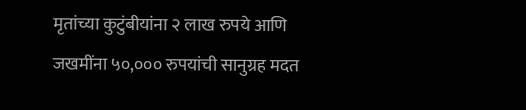मृतांच्या कुटुंबीयांना २ लाख रुपये आणि जखमींना ५०,००० रुपयांची सानुग्रह मदत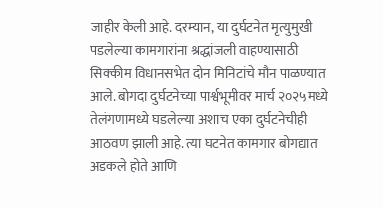जाहीर केली आहे. दरम्यान, या दुर्घटनेत मृत्युमुखी पडलेल्या कामगारांना श्रद्धांजली वाहण्यासाठी सिक्कीम विधानसभेत दोन मिनिटांचे मौन पाळण्यात आले. बोगदा दुर्घटनेच्या पार्श्वभूमीवर मार्च २०२५मध्ये तेलंगणामध्ये घडलेल्या अशाच एका दुर्घटनेचीही आठवण झाली आहे. त्या घटनेत कामगार बोगद्यात अडकले होते आणि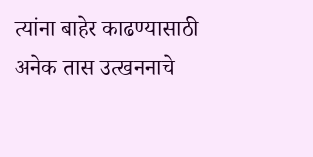त्यांना बाहेर काढण्यासाठी अनेक तास उत्खननाचे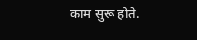काम सुरू होते.